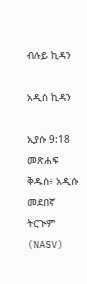ብሉይ ኪዳን

አዲስ ኪዳን

ኢያሱ 9:18 መጽሐፍ ቅዱስ፥ አዲሱ መደበኛ ትርጒም (NASV)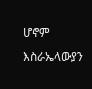ሆኖም እስራኤላውያን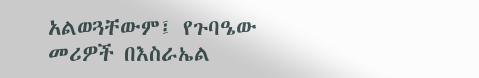አልወጓቸውም፤ የጉባዔው መሪዎች በእስራኤል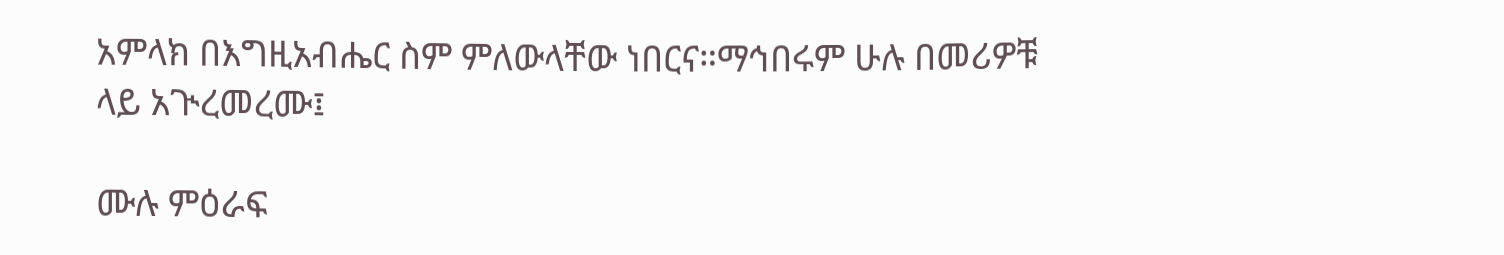አምላክ በእግዚአብሔር ስም ምለውላቸው ነበርና።ማኅበሩም ሁሉ በመሪዎቹ ላይ አጒረመረሙ፤

ሙሉ ምዕራፍ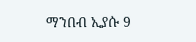ማንበብ ኢያሱ 9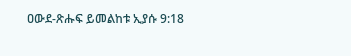ዐውደ-ጽሑፍ ይመልከቱ ኢያሱ 9:18